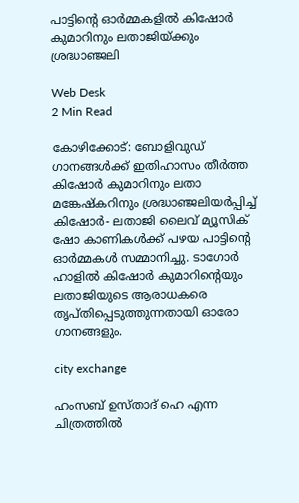പാട്ടിന്റെ ഓര്‍മ്മകളില്‍ കിഷോര്‍ കുമാറിനും ലതാജിയ്ക്കും ശ്രദ്ധാഞ്ജലി

Web Desk
2 Min Read

കോഴിക്കോട്: ബോളിവുഡ് ഗാനങ്ങള്‍ക്ക് ഇതിഹാസം തീര്‍ത്ത കിഷോര്‍ കുമാറിനും ലതാ മങ്കേഷ്‌കറിനും ശ്രദ്ധാഞ്ജലിയര്‍പ്പിച്ച് കിഷോര്‍- ലതാജി ലൈവ് മ്യൂസിക് ഷോ കാണികള്‍ക്ക് പഴയ പാട്ടിന്റെ ഓര്‍മ്മകള്‍ സമ്മാനിച്ചു. ടാഗോര്‍ ഹാളില്‍ കിഷോര്‍ കുമാറിന്റെയും ലതാജിയുടെ ആരാധകരെ തൃപ്തിപ്പെടുത്തുന്നതായി ഓരോ ഗാനങ്ങളും.

city exchange

ഹംസബ് ഉസ്താദ് ഹെ എന്ന ചിത്രത്തില്‍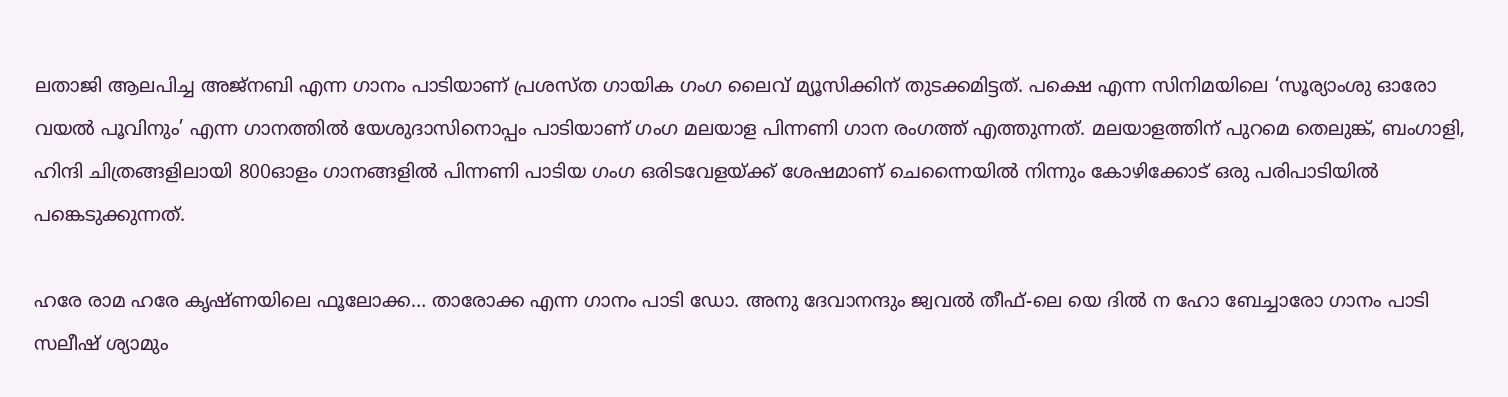ലതാജി ആലപിച്ച അജ്‌നബി എന്ന ഗാനം പാടിയാണ് പ്രശസ്ത ഗായിക ഗംഗ ലൈവ് മ്യൂസിക്കിന് തുടക്കമിട്ടത്. പക്ഷെ എന്ന സിനിമയിലെ ‘സൂര്യാംശു ഓരോ വയല്‍ പൂവിനും’ എന്ന ഗാനത്തില്‍ യേശുദാസിനൊപ്പം പാടിയാണ് ഗംഗ മലയാള പിന്നണി ഗാന രംഗത്ത് എത്തുന്നത്. മലയാളത്തിന് പുറമെ തെലുങ്ക്, ബംഗാളി, ഹിന്ദി ചിത്രങ്ങളിലായി 800ഓളം ഗാനങ്ങളില്‍ പിന്നണി പാടിയ ഗംഗ ഒരിടവേളയ്ക്ക് ശേഷമാണ് ചെന്നൈയില്‍ നിന്നും കോഴിക്കോട് ഒരു പരിപാടിയില്‍ പങ്കെടുക്കുന്നത്.

ഹരേ രാമ ഹരേ കൃഷ്ണയിലെ ഫൂലോക്ക… താരോക്ക എന്ന ഗാനം പാടി ഡോ. അനു ദേവാനന്ദും ജ്വവല്‍ തീഫ്-ലെ യെ ദില്‍ ന ഹോ ബേച്ചാരോ ഗാനം പാടി സലീഷ് ശ്യാമും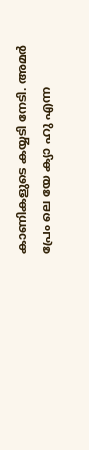കാണികളുടെ കയ്യടി നേടി. അമര്‍ പ്രേം ലെ യേ ക്യാ ഹു എന്ന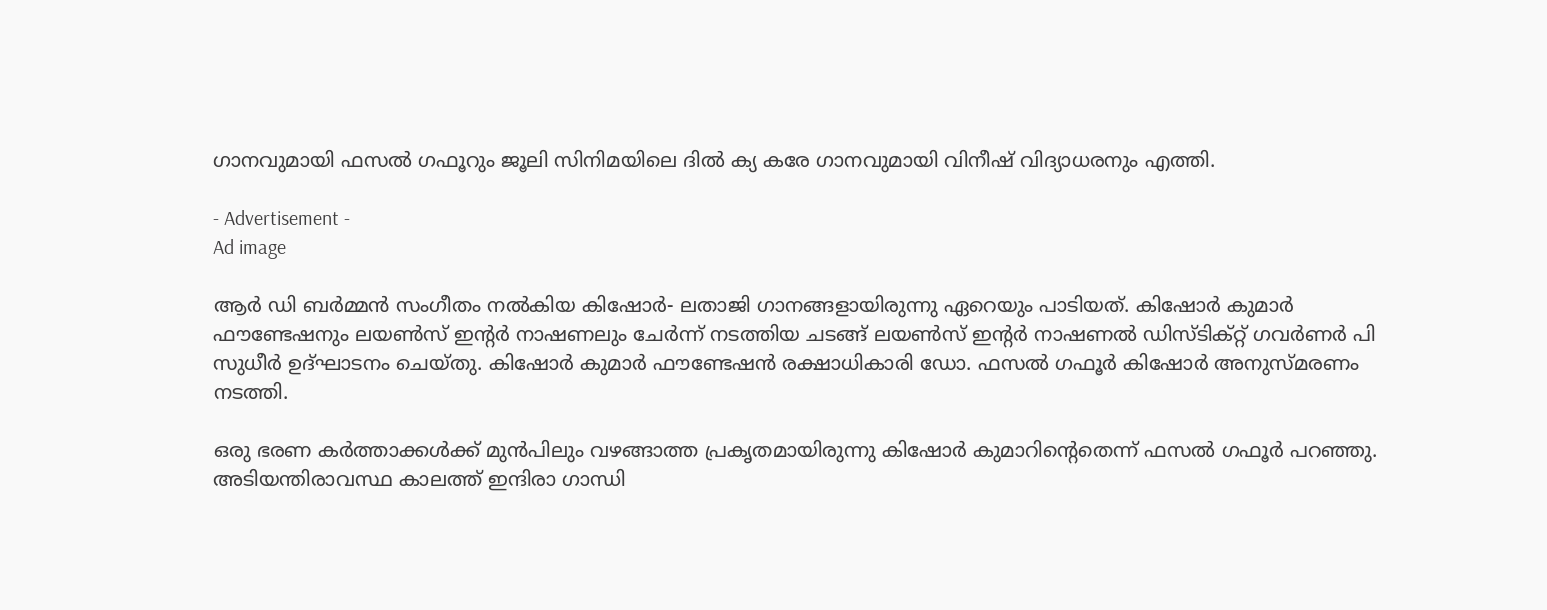ഗാനവുമായി ഫസല്‍ ഗഫൂറും ജൂലി സിനിമയിലെ ദില്‍ ക്യ കരേ ഗാനവുമായി വിനീഷ് വിദ്യാധരനും എത്തി.

- Advertisement -
Ad image

ആര്‍ ഡി ബര്‍മ്മന്‍ സംഗീതം നല്‍കിയ കിഷോര്‍- ലതാജി ഗാനങ്ങളായിരുന്നു ഏറെയും പാടിയത്. കിഷോര്‍ കുമാര്‍ ഫൗണ്ടേഷനും ലയണ്‍സ് ഇന്റര്‍ നാഷണലും ചേര്‍ന്ന് നടത്തിയ ചടങ്ങ് ലയണ്‍സ് ഇന്റര്‍ നാഷണല്‍ ഡിസ്ടിക്റ്റ് ഗവര്‍ണര്‍ പി സുധീര്‍ ഉദ്ഘാടനം ചെയ്തു. കിഷോര്‍ കുമാര്‍ ഫൗണ്ടേഷന്‍ രക്ഷാധികാരി ഡോ. ഫസല്‍ ഗഫൂര്‍ കിഷോര്‍ അനുസ്മരണം നടത്തി.

ഒരു ഭരണ കര്‍ത്താക്കള്‍ക്ക് മുന്‍പിലും വഴങ്ങാത്ത പ്രകൃതമായിരുന്നു കിഷോര്‍ കുമാറിന്റെതെന്ന് ഫസല്‍ ഗഫൂര്‍ പറഞ്ഞു. അടിയന്തിരാവസ്ഥ കാലത്ത് ഇന്ദിരാ ഗാന്ധി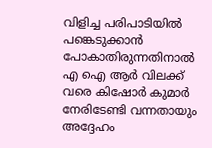വിളിച്ച പരിപാടിയില്‍ പങ്കെടുക്കാന്‍ പോകാതിരുന്നതിനാല്‍ എ ഐ ആര്‍ വിലക്ക് വരെ കിഷോര്‍ കുമാര്‍ നേരിടേണ്ടി വന്നതായും അദ്ദേഹം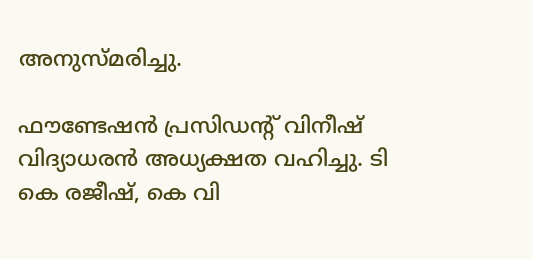അനുസ്മരിച്ചു.

ഫൗണ്ടേഷന്‍ പ്രസിഡന്റ് വിനീഷ് വിദ്യാധരന്‍ അധ്യക്ഷത വഹിച്ചു. ടി കെ രജീഷ്, കെ വി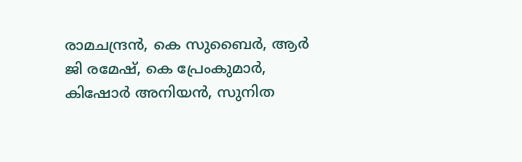രാമചന്ദ്രന്‍, കെ സുബൈര്‍, ആര്‍ ജി രമേഷ്, കെ പ്രേംകുമാര്‍, കിഷോര്‍ അനിയന്‍, സുനിത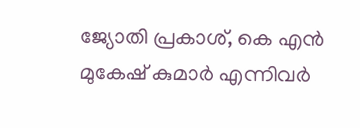ജ്യോതി പ്രകാശ്, കെ എന്‍ മുകേഷ് കുമാര്‍ എന്നിവര്‍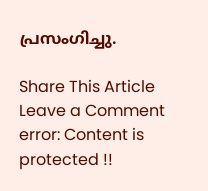പ്രസംഗിച്ചു.

Share This Article
Leave a Comment
error: Content is protected !!